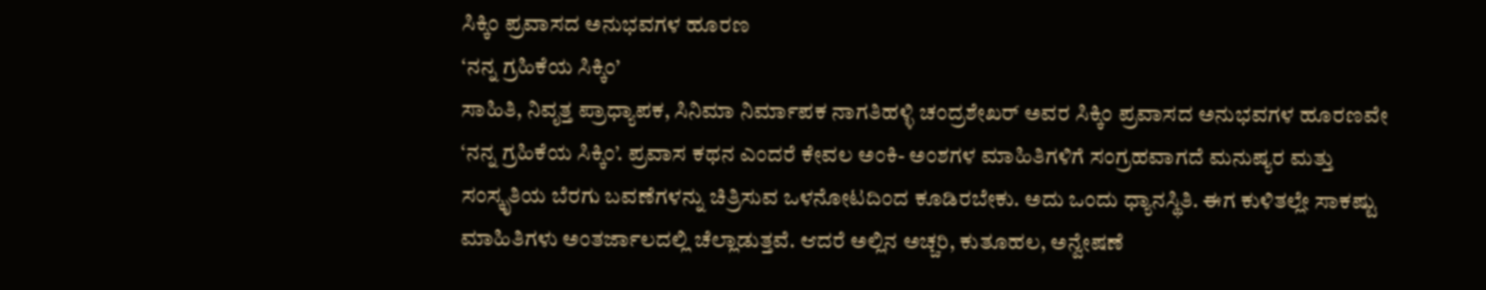ಸಿಕ್ಕಿಂ ಪ್ರವಾಸದ ಅನುಭವಗಳ ಹೂರಣ
‘ನನ್ನ ಗ್ರಹಿಕೆಯ ಸಿಕ್ಕಿಂ’
ಸಾಹಿತಿ, ನಿವೃತ್ತ ಪ್ರಾಧ್ಯಾಪಕ, ಸಿನಿಮಾ ನಿರ್ಮಾಪಕ ನಾಗತಿಹಳ್ಳಿ ಚಂದ್ರಶೇಖರ್ ಅವರ ಸಿಕ್ಕಿಂ ಪ್ರವಾಸದ ಅನುಭವಗಳ ಹೂರಣವೇ ‘ನನ್ನ ಗ್ರಹಿಕೆಯ ಸಿಕ್ಕಿಂ’. ಪ್ರವಾಸ ಕಥನ ಎಂದರೆ ಕೇವಲ ಅಂಕಿ- ಅಂಶಗಳ ಮಾಹಿತಿಗಳಿಗೆ ಸಂಗ್ರಹವಾಗದೆ ಮನುಷ್ಯರ ಮತ್ತು ಸಂಸ್ಕೃತಿಯ ಬೆರಗು ಬವಣೆಗಳನ್ನು ಚಿತ್ರಿಸುವ ಒಳನೋಟದಿಂದ ಕೂಡಿರಬೇಕು. ಅದು ಒಂದು ಧ್ಯಾನಸ್ಥಿತಿ. ಈಗ ಕುಳಿತಲ್ಲೇ ಸಾಕಷ್ಟು ಮಾಹಿತಿಗಳು ಅಂತರ್ಜಾಲದಲ್ಲಿ ಚೆಲ್ಲಾಡುತ್ತವೆ. ಆದರೆ ಅಲ್ಲಿನ ಅಚ್ಚರಿ, ಕುತೂಹಲ, ಅನ್ವೇಷಣೆ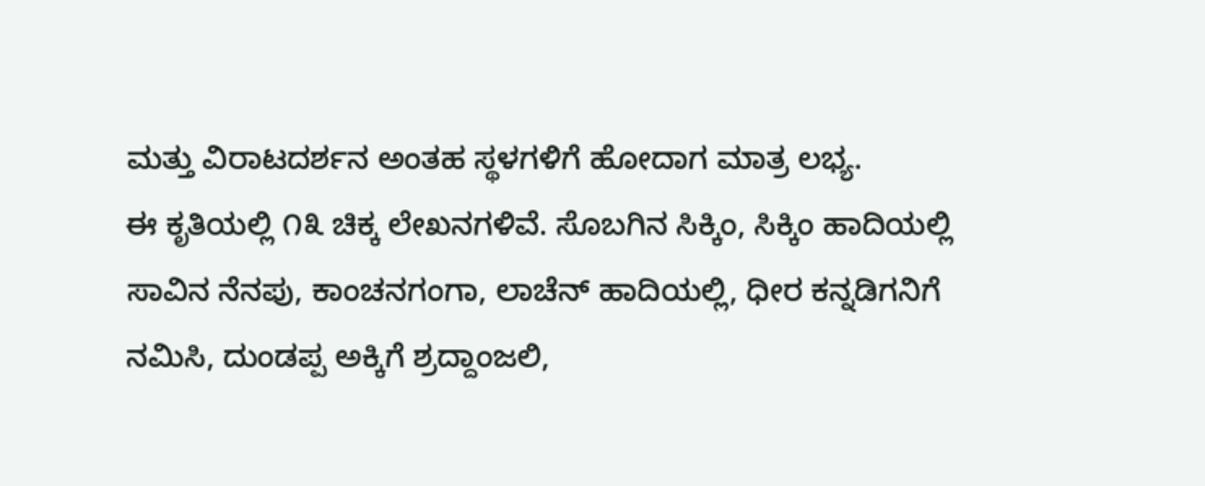ಮತ್ತು ವಿರಾಟದರ್ಶನ ಅಂತಹ ಸ್ಥಳಗಳಿಗೆ ಹೋದಾಗ ಮಾತ್ರ ಲಭ್ಯ.
ಈ ಕೃತಿಯಲ್ಲಿ ೧೩ ಚಿಕ್ಕ ಲೇಖನಗಳಿವೆ. ಸೊಬಗಿನ ಸಿಕ್ಕಿಂ, ಸಿಕ್ಕಿಂ ಹಾದಿಯಲ್ಲಿ ಸಾವಿನ ನೆನಪು, ಕಾಂಚನಗಂಗಾ, ಲಾಚೆನ್ ಹಾದಿಯಲ್ಲಿ, ಧೀರ ಕನ್ನಡಿಗನಿಗೆ ನಮಿಸಿ, ದುಂಡಪ್ಪ ಅಕ್ಕಿಗೆ ಶ್ರದ್ದಾಂಜಲಿ,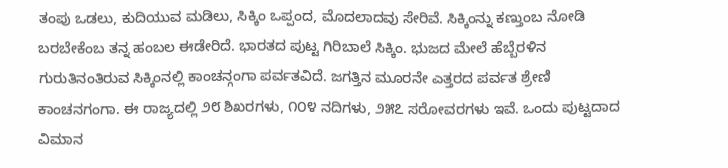ತಂಪು ಒಡಲು, ಕುದಿಯುವ ಮಡಿಲು, ಸಿಕ್ಕಿಂ ಒಪ್ಪಂದ, ಮೊದಲಾದವು ಸೇರಿವೆ. ಸಿಕ್ಕಿಂನ್ನು ಕಣ್ತುಂಬ ನೋಡಿ ಬರಬೇಕೆಂಬ ತನ್ನ ಹಂಬಲ ಈಡೇರಿದೆ. ಭಾರತದ ಪುಟ್ಟ ಗಿರಿಬಾಲೆ ಸಿಕ್ಕಿಂ. ಭುಜದ ಮೇಲೆ ಹೆಬ್ಬೆರಳಿನ ಗುರುತಿನಂತಿರುವ ಸಿಕ್ಕಿಂನಲ್ಲಿ ಕಾಂಚನ್ಗಂಗಾ ಪರ್ವತವಿದೆ. ಜಗತ್ತಿನ ಮೂರನೇ ಎತ್ತರದ ಪರ್ವತ ಶ್ರೇಣಿ ಕಾಂಚನಗಂಗಾ. ಈ ರಾಜ್ಯದಲ್ಲಿ ೨೮ ಶಿಖರಗಳು, ೧೦೪ ನದಿಗಳು, ೨೫೭ ಸರೋವರಗಳು ಇವೆ. ಒಂದು ಪುಟ್ಟದಾದ ವಿಮಾನ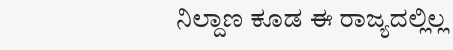ನಿಲ್ದಾಣ ಕೂಡ ಈ ರಾಜ್ಯದಲ್ಲಿಲ್ಲ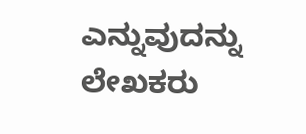ಎನ್ನುವುದನ್ನು ಲೇಖಕರು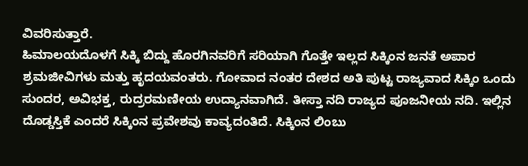ವಿವರಿಸುತ್ತಾರೆ.
ಹಿಮಾಲಯದೊಳಗೆ ಸಿಕ್ಕಿ ಬಿದ್ದು ಹೊರಗಿನವರಿಗೆ ಸರಿಯಾಗಿ ಗೊತ್ತೇ ಇಲ್ಲದ ಸಿಕ್ಕಿಂನ ಜನತೆ ಅಪಾರ ಶ್ರಮಜೀವಿಗಳು ಮತ್ತು ಹೃದಯವಂತರು. ಗೋವಾದ ನಂತರ ದೇಶದ ಅತಿ ಪುಟ್ಟ ರಾಜ್ಯವಾದ ಸಿಕ್ಕಿಂ ಒಂದು ಸುಂದರ, ಅವಿಭಕ್ತ, ರುದ್ರರಮಣೀಯ ಉದ್ಯಾನವಾಗಿದೆ. ತೀಸ್ತಾ ನದಿ ರಾಜ್ಯದ ಪೂಜನೀಯ ನದಿ. ಇಲ್ಲಿನ ದೊಡ್ಡಸ್ತಿಕೆ ಎಂದರೆ ಸಿಕ್ಕಿಂನ ಪ್ರವೇಶವು ಕಾವ್ಯದಂತಿದೆ. ಸಿಕ್ಕಿಂನ ಲಿಂಬು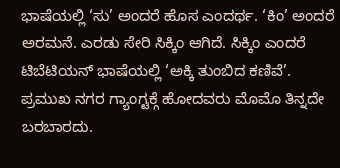ಭಾಷೆಯಲ್ಲಿ ‘ಸು’ ಅಂದರೆ ಹೊಸ ಎಂದರ್ಥ. ‘ಕಿಂ’ ಅಂದರೆ ಅರಮನೆ. ಎರಡು ಸೇರಿ ಸಿಕ್ಕಿಂ ಆಗಿದೆ. ಸಿಕ್ಕಿಂ ಎಂದರೆ ಟಿಬೆಟಿಯನ್ ಭಾಷೆಯಲ್ಲಿ ‘ಅಕ್ಕಿ ತುಂಬಿದ ಕಣಿವೆ’.
ಪ್ರಮುಖ ನಗರ ಗ್ಯಾಂಗ್ಟಕ್ಗೆ ಹೋದವರು ಮೊಮೊ ತಿನ್ನದೇ ಬರಬಾರದು.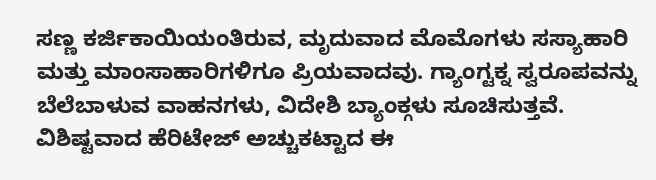ಸಣ್ಣ ಕರ್ಜಿಕಾಯಿಯಂತಿರುವ, ಮೃದುವಾದ ಮೊಮೊಗಳು ಸಸ್ಯಾಹಾರಿ ಮತ್ತು ಮಾಂಸಾಹಾರಿಗಳಿಗೂ ಪ್ರಿಯವಾದವು. ಗ್ಯಾಂಗ್ಟಕ್ನ ಸ್ವರೂಪವನ್ನು ಬೆಲೆಬಾಳುವ ವಾಹನಗಳು, ವಿದೇಶಿ ಬ್ಯಾಂಕ್ಗಳು ಸೂಚಿಸುತ್ತವೆ. ವಿಶಿಷ್ಟವಾದ ಹೆರಿಟೇಜ್ ಅಚ್ಚುಕಟ್ಟಾದ ಈ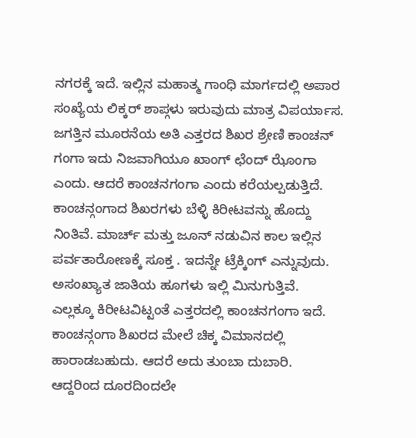ನಗರಕ್ಕೆ ಇದೆ. ಇಲ್ಲಿನ ಮಹಾತ್ಮ ಗಾಂಧಿ ಮಾರ್ಗದಲ್ಲಿ ಅಪಾರ ಸಂಖ್ಯೆಯ ಲಿಕ್ಕರ್ ಶಾಪ್ಗಳು ಇರುವುದು ಮಾತ್ರ ವಿಪರ್ಯಾಸ. ಜಗತ್ತಿನ ಮೂರನೆಯ ಅತಿ ಎತ್ತರದ ಶಿಖರ ಶ್ರೇಣಿ ಕಾಂಚನ್ ಗಂಗಾ ಇದು ನಿಜವಾಗಿಯೂ ಖಾಂಗ್ ಛೆಂದ್ ಝೊಂಗಾ ಎಂದು. ಆದರೆ ಕಾಂಚನಗಂಗಾ ಎಂದು ಕರೆಯಲ್ಪಡುತ್ತಿದೆ. ಕಾಂಚನ್ಗಂಗಾದ ಶಿಖರಗಳು ಬೆಳ್ಳಿ ಕಿರೀಟವನ್ನು ಹೊದ್ದು ನಿಂತಿವೆ. ಮಾರ್ಚ್ ಮತ್ತು ಜೂನ್ ನಡುವಿನ ಕಾಲ ಇಲ್ಲಿನ ಪರ್ವತಾರೋಣಕ್ಕೆ ಸೂಕ್ತ . ಇದನ್ನೇ ಟ್ರೆಕ್ಕಿಂಗ್ ಎನ್ನುವುದು. ಅಸಂಖ್ಯಾತ ಜಾತಿಯ ಹೂಗಳು ಇಲ್ಲಿ ಮಿನುಗುತ್ತಿವೆ. ಎಲ್ಲಕ್ಕೂ ಕಿರೀಟವಿಟ್ಟಂತೆ ಎತ್ತರದಲ್ಲಿ ಕಾಂಚನಗಂಗಾ ಇದೆ. ಕಾಂಚನ್ಗಂಗಾ ಶಿಖರದ ಮೇಲೆ ಚಿಕ್ಕ ವಿಮಾನದಲ್ಲಿ ಹಾರಾಡಬಹುದು. ಆದರೆ ಅದು ತುಂಬಾ ದುಬಾರಿ. ಆದ್ದರಿಂದ ದೂರದಿಂದಲೇ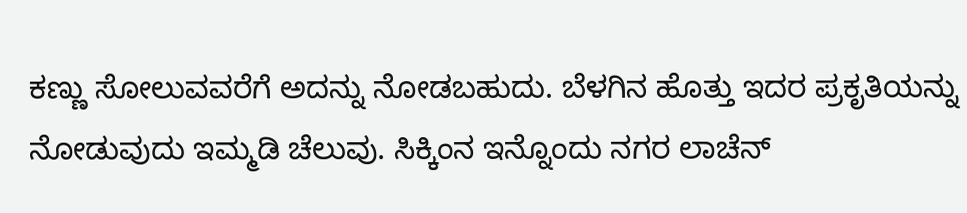ಕಣ್ಣು ಸೋಲುವವರೆಗೆ ಅದನ್ನು ನೋಡಬಹುದು. ಬೆಳಗಿನ ಹೊತ್ತು ಇದರ ಪ್ರಕೃತಿಯನ್ನು ನೋಡುವುದು ಇಮ್ಮಡಿ ಚೆಲುವು. ಸಿಕ್ಕಿಂನ ಇನ್ನೊಂದು ನಗರ ಲಾಚೆನ್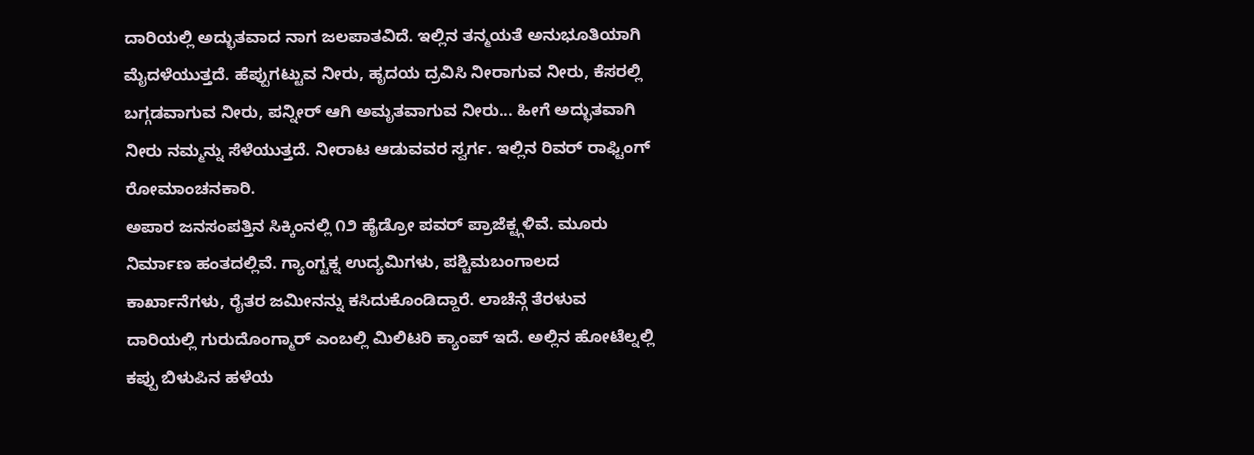ದಾರಿಯಲ್ಲಿ ಅದ್ಭುತವಾದ ನಾಗ ಜಲಪಾತವಿದೆ. ಇಲ್ಲಿನ ತನ್ಮಯತೆ ಅನುಭೂತಿಯಾಗಿ ಮೈದಳೆಯುತ್ತದೆ. ಹೆಪ್ಪುಗಟ್ಟುವ ನೀರು, ಹೃದಯ ದ್ರವಿಸಿ ನೀರಾಗುವ ನೀರು, ಕೆಸರಲ್ಲಿ ಬಗ್ಗಡವಾಗುವ ನೀರು, ಪನ್ನೀರ್ ಆಗಿ ಅಮೃತವಾಗುವ ನೀರು... ಹೀಗೆ ಅದ್ಭುತವಾಗಿ ನೀರು ನಮ್ಮನ್ನು ಸೆಳೆಯುತ್ತದೆ. ನೀರಾಟ ಆಡುವವರ ಸ್ವರ್ಗ. ಇಲ್ಲಿನ ರಿವರ್ ರಾಫ್ಟಿಂಗ್ ರೋಮಾಂಚನಕಾರಿ.
ಅಪಾರ ಜನಸಂಪತ್ತಿನ ಸಿಕ್ಕಿಂನಲ್ಲಿ ೧೨ ಹೈಡ್ರೋ ಪವರ್ ಪ್ರಾಜೆಕ್ಟ್ಗಳಿವೆ. ಮೂರು ನಿರ್ಮಾಣ ಹಂತದಲ್ಲಿವೆ. ಗ್ಯಾಂಗ್ಟಕ್ನ ಉದ್ಯಮಿಗಳು, ಪಶ್ಚಿಮಬಂಗಾಲದ ಕಾರ್ಖಾನೆಗಳು, ರೈತರ ಜಮೀನನ್ನು ಕಸಿದುಕೊಂಡಿದ್ದಾರೆ. ಲಾಚೆನ್ಗೆ ತೆರಳುವ ದಾರಿಯಲ್ಲಿ ಗುರುದೊಂಗ್ಮಾರ್ ಎಂಬಲ್ಲಿ ಮಿಲಿಟರಿ ಕ್ಯಾಂಪ್ ಇದೆ. ಅಲ್ಲಿನ ಹೋಟೆಲ್ನಲ್ಲಿ ಕಪ್ಪು ಬಿಳುಪಿನ ಹಳೆಯ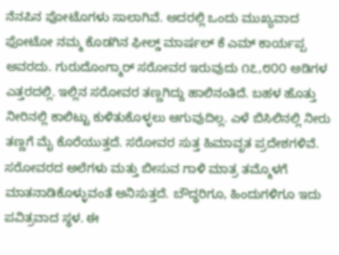ನೆನಪಿನ ಫೋಟೊಗಳು ಸಾಲಾಗಿವೆ. ಅದರಲ್ಲಿ ಒಂದು ಮುಖ್ಯವಾದ ಫೋಟೋ ನಮ್ಮ ಕೊಡಗಿನ ಫೀಲ್ಡ್ ಮಾರ್ಷಲ್ ಕೆ ಎಮ್ ಕಾರ್ಯಪ್ಪ ಅವರದು. ಗುರುದೊಂಗ್ಮಾರ್ ಸರೋವರ ಇರುವುದು ೧೭,೮೦೦ ಅಡಿಗಳ ಎತ್ತರದಲ್ಲಿ. ಇಲ್ಲಿನ ಸರೋವರ ತಣ್ಣಗಿದ್ದು ಹಾಲಿನಂತಿದೆ. ಬಹಳ ಹೊತ್ತು ನೀರಿನಲ್ಲಿ ಕಾಲಿಟ್ಟು ಕುಳಿತುಕೊಳ್ಳಲು ಆಗುವುದಿಲ್ಲ. ಎಳೆ ಬಿಸಿಲಿನಲ್ಲಿ ನೀರು ತಣ್ಣಗೆ ಮೈ ಕೊರೆಯುತ್ತದೆ. ಸರೋವರ ಸುತ್ತ ಹಿಮಾವೃತ ಪ್ರದೇಶಗಳಿವೆ. ಸರೋವರದ ಅಲೆಗಳು ಮತ್ತು ಬೀಸುವ ಗಾಳಿ ಮಾತ್ರ ತಮ್ಮೊಳಗೆ ಮಾತನಾಡಿಕೊಳ್ಳುವಂತೆ ಅನಿಸುತ್ತದೆ. ಬೌದ್ಧರಿಗೂ, ಹಿಂದುಗಳಿಗೂ ಇದು ಪವಿತ್ರವಾದ ಸ್ಥಳ. ಈ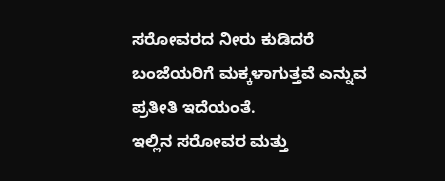ಸರೋವರದ ನೀರು ಕುಡಿದರೆ ಬಂಜೆಯರಿಗೆ ಮಕ್ಕಳಾಗುತ್ತವೆ ಎನ್ನುವ ಪ್ರತೀತಿ ಇದೆಯಂತೆ.
ಇಲ್ಲಿನ ಸರೋವರ ಮತ್ತು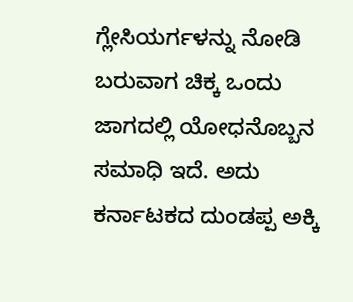ಗ್ಲೇಸಿಯರ್ಗಳನ್ನು ನೋಡಿ ಬರುವಾಗ ಚಿಕ್ಕ ಒಂದು ಜಾಗದಲ್ಲಿ ಯೋಧನೊಬ್ಬನ ಸಮಾಧಿ ಇದೆ. ಅದು ಕರ್ನಾಟಕದ ದುಂಡಪ್ಪ ಅಕ್ಕಿ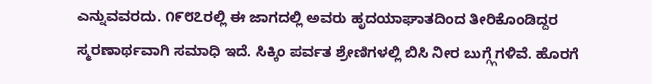ಎನ್ನುವವರದು. ೧೯೮೭ರಲ್ಲಿ ಈ ಜಾಗದಲ್ಲಿ ಅವರು ಹೃದಯಾಘಾತದಿಂದ ತೀರಿಕೊಂಡಿದ್ದರ ಸ್ಮರಣಾರ್ಥವಾಗಿ ಸಮಾಧಿ ಇದೆ. ಸಿಕ್ಕಿಂ ಪರ್ವತ ಶ್ರೇಣಿಗಳಲ್ಲಿ ಬಿಸಿ ನೀರ ಬುಗ್ಗ್ಗೆಗಳಿವೆ. ಹೊರಗೆ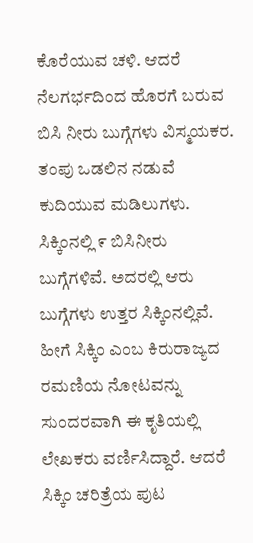ಕೊರೆಯುವ ಚಳಿ. ಆದರೆ ನೆಲಗರ್ಭದಿಂದ ಹೊರಗೆ ಬರುವ ಬಿಸಿ ನೀರು ಬುಗ್ಗೆಗಳು ವಿಸ್ಮಯಕರ. ತಂಪು ಒಡಲಿನ ನಡುವೆ ಕುದಿಯುವ ಮಡಿಲುಗಳು. ಸಿಕ್ಕಿಂನಲ್ಲಿ ೯ ಬಿಸಿನೀರು ಬುಗ್ಗೆಗಳಿವೆ. ಅದರಲ್ಲಿ ಆರು ಬುಗ್ಗೆಗಳು ಉತ್ತರ ಸಿಕ್ಕಿಂನಲ್ಲಿವೆ.
ಹೀಗೆ ಸಿಕ್ಕಿಂ ಎಂಬ ಕಿರುರಾಜ್ಯದ ರಮಣಿಯ ನೋಟವನ್ನು ಸುಂದರವಾಗಿ ಈ ಕೃತಿಯಲ್ಲಿ ಲೇಖಕರು ವರ್ಣಿಸಿದ್ದಾರೆ. ಆದರೆ ಸಿಕ್ಕಿಂ ಚರಿತ್ರೆಯ ಪುಟ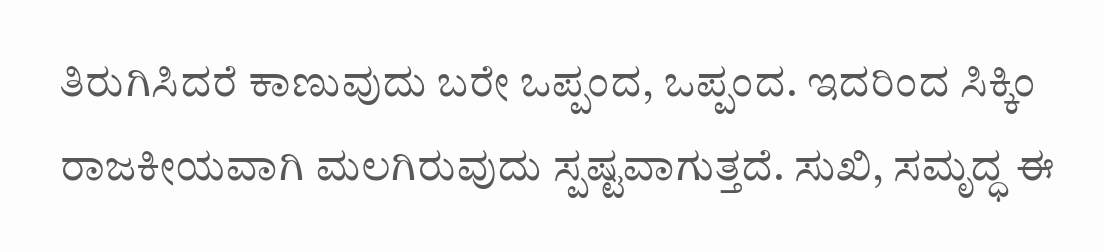ತಿರುಗಿಸಿದರೆ ಕಾಣುವುದು ಬರೇ ಒಪ್ಪಂದ, ಒಪ್ಪಂದ. ಇದರಿಂದ ಸಿಕ್ಕಿಂ ರಾಜಕೀಯವಾಗಿ ಮಲಗಿರುವುದು ಸ್ಪಷ್ಟವಾಗುತ್ತದೆ. ಸುಖಿ, ಸಮೃದ್ಧ ಈ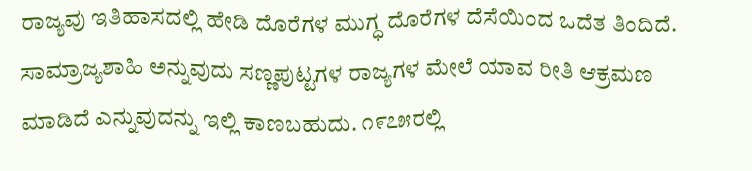ರಾಜ್ಯವು ಇತಿಹಾಸದಲ್ಲಿ ಹೇಡಿ ದೊರೆಗಳ ಮುಗ್ಧ ದೊರೆಗಳ ದೆಸೆಯಿಂದ ಒದೆತ ತಿಂದಿದೆ. ಸಾಮ್ರಾಜ್ಯಶಾಹಿ ಅನ್ನುವುದು ಸಣ್ಣಪುಟ್ಟಗಳ ರಾಜ್ಯಗಳ ಮೇಲೆ ಯಾವ ರೀತಿ ಆಕ್ರಮಣ ಮಾಡಿದೆ ಎನ್ನುವುದನ್ನು ಇಲ್ಲಿ ಕಾಣಬಹುದು. ೧೯೭೫ರಲ್ಲಿ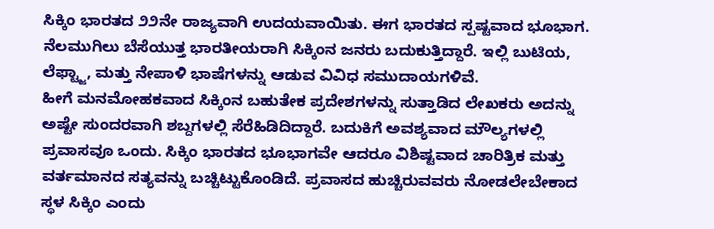ಸಿಕ್ಕಿಂ ಭಾರತದ ೨೨ನೇ ರಾಜ್ಯವಾಗಿ ಉದಯವಾಯಿತು. ಈಗ ಭಾರತದ ಸ್ಪಷ್ಟವಾದ ಭೂಭಾಗ. ನೆಲಮುಗಿಲು ಬೆಸೆಯುತ್ತ ಭಾರತೀಯರಾಗಿ ಸಿಕ್ಕಿಂನ ಜನರು ಬದುಕುತ್ತಿದ್ದಾರೆ. ಇಲ್ಲಿ ಬುಟಿಯ, ಲೆಫ್ಟ್ಜಾ, ಮತ್ತು ನೇಪಾಳಿ ಭಾಷೆಗಳನ್ನು ಆಡುವ ವಿವಿಧ ಸಮುದಾಯಗಳಿವೆ.
ಹೀಗೆ ಮನಮೋಹಕವಾದ ಸಿಕ್ಕಿಂನ ಬಹುತೇಕ ಪ್ರದೇಶಗಳನ್ನು ಸುತ್ತಾಡಿದ ಲೇಖಕರು ಅದನ್ನು ಅಷ್ಟೇ ಸುಂದರವಾಗಿ ಶಬ್ದಗಳಲ್ಲಿ ಸೆರೆಹಿಡಿದಿದ್ದಾರೆ. ಬದುಕಿಗೆ ಅವಶ್ಯವಾದ ಮೌಲ್ಯಗಳಲ್ಲಿ ಪ್ರವಾಸವೂ ಒಂದು. ಸಿಕ್ಕಿಂ ಭಾರತದ ಭೂಭಾಗವೇ ಆದರೂ ವಿಶಿಷ್ಟವಾದ ಚಾರಿತ್ರಿಕ ಮತ್ತು ವರ್ತಮಾನದ ಸತ್ಯವನ್ನು ಬಚ್ಚಿಟ್ಟುಕೊಂಡಿದೆ. ಪ್ರವಾಸದ ಹುಚ್ಚಿರುವವರು ನೋಡಲೇಬೇಕಾದ ಸ್ಥಳ ಸಿಕ್ಕಿಂ ಎಂದು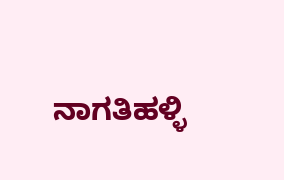ನಾಗತಿಹಳ್ಳಿ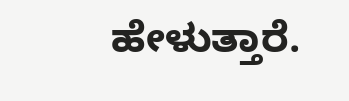ಹೇಳುತ್ತಾರೆ.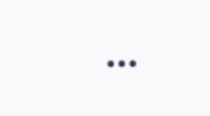...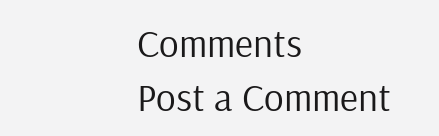Comments
Post a Comment